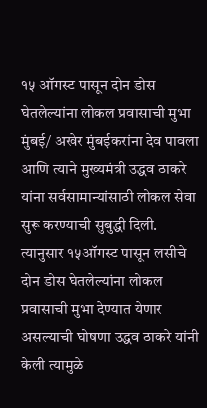१५ ऑगस्ट पासून दोन डोस घेतलेल्यांना लोकल प्रवासाची मुभा
मुंबई/ अखेर मुंबईकरांना देव पावला आणि त्याने मुख्यमंत्री उद्धव ठाकरे यांना सर्वसामान्यांसाठी लोकल सेवा सुरू करण्याची सुबुद्धी दिली. त्यानुसार १५ऑगस्ट पासून लसीचे दोन डोस घेतलेल्यांना लोकल प्रवासाची मुभा देण्यात येणार असल्याची घोषणा उद्धव ठाकरे यांनी केली त्यामुळे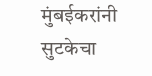मुंबईकरांनी सुटकेचा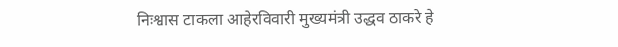निःश्वास टाकला आहेरविवारी मुख्यमंत्री उद्धव ठाकरे हे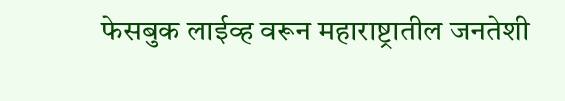फेसबुक लाईव्ह वरून महाराष्ट्रातील जनतेशी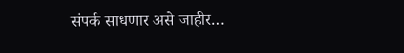संपर्क साधणार असे जाहीर…